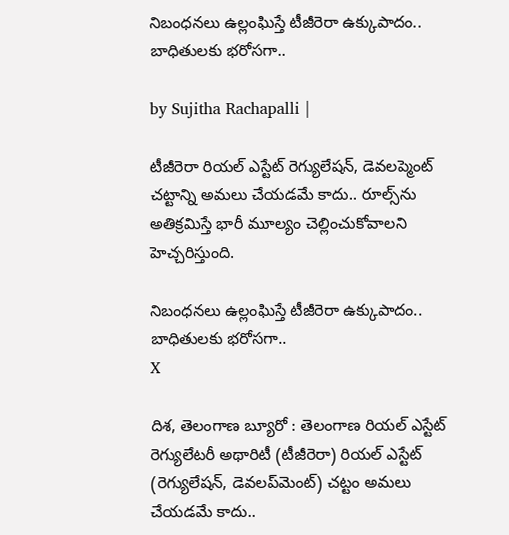నిబంధనలు ఉల్లంఘిస్తే టీజీరెరా ఉక్కుపాదం.. బాధితులకు భరోసగా..

by Sujitha Rachapalli |

టీజీరెరా రియల్ ఎస్టేట్ రెగ్యులేషన్, డెవలప్మెంట్ చట్టాన్ని అమలు చేయడమే కాదు.. రూల్స్‌ను అతిక్రమిస్తే భారీ మూల్యం చెల్లించుకోవాలని హెచ్చరిస్తుంది.

నిబంధనలు ఉల్లంఘిస్తే టీజీరెరా ఉక్కుపాదం.. బాధితులకు భరోసగా..
X

దిశ, తెలంగాణ బ్యూరో : తెలంగాణ రియల్ ఎస్టేట్ రెగ్యులేటరీ అథారిటీ (టీజీరెరా) రియల్ ఎస్టేట్ (రెగ్యులేషన్, డెవలప్‌మెంట్) చట్టం అమలు చేయడమే కాదు..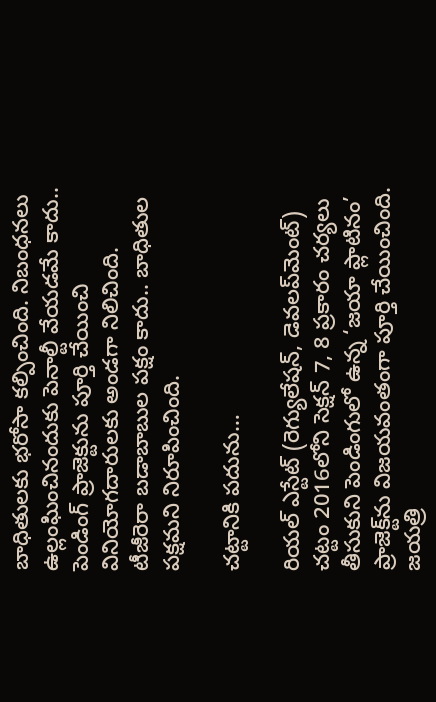బాధితులకు భరోసా కల్పించింది. నిబంధనలు ఉల్లంఘించినందుకు పెనాల్టీ వేయడమే కాదు.. పెండింగ్ ప్రాజెక్టును పూర్తి చేయించి వినియోగదారులకు అండగా నిలిచింది. టీజీరెరా బడాబాబుల పక్షం కాదు.. బాధితుల పక్షమని నిరూపించింది.

చట్టానికి పదును…

రియల్ ఎస్టేట్ (రెగ్యులేషన్, డెవలప్‌మెంట్) చట్టం 2016లోని సెక్షన్ 7, 8 ప్రకారం చర్యలు తీసుకుని పెండింగులో ఉన్న ‘జయా ప్లాటినం’ ప్రాజెక్ట్‌ను విజయవంతంగా పూర్తి చేయించింది. జయత్రి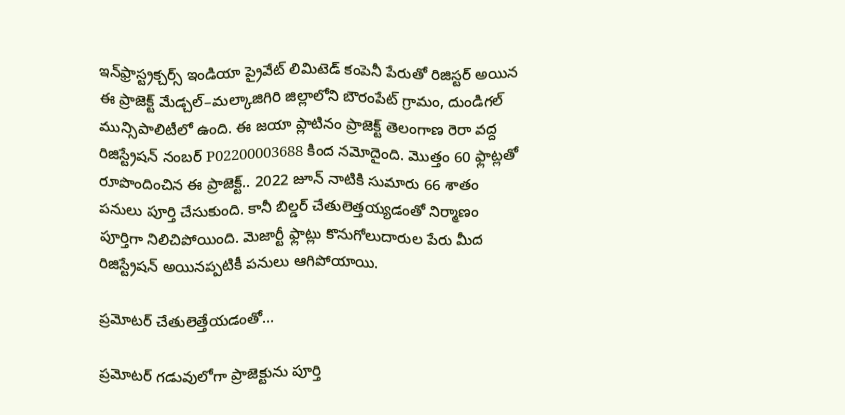ఇన్‌ఫ్రాస్ట్రక్చర్స్ ఇండియా ప్రైవేట్ లిమిటెడ్ కంపెనీ పేరుతో రిజిస్టర్ అయిన ఈ ప్రాజెక్ట్ మేడ్చల్–మల్కాజిగిరి జిల్లాలోని బౌరంపేట్ గ్రామం, దుండిగల్ మున్సిపాలిటీలో ఉంది. ఈ జయా ప్లాటినం ప్రాజెక్ట్ తెలంగాణ రెరా వద్ద రిజిస్ట్రేషన్ నంబర్ P02200003688 కింద నమోదైంది. మొత్తం 60 ఫ్లాట్లతో రూపొందించిన ఈ ప్రాజెక్ట్.. 2022 జూన్ నాటికి సుమారు 66 శాతం పనులు పూర్తి చేసుకుంది. కానీ బిల్డర్ చేతులెత్తయ్యడంతో నిర్మాణం పూర్తిగా నిలిచిపోయింది. మెజార్టీ ఫ్లాట్లు కొనుగోలుదారుల పేరు మీద రిజిస్ట్రేషన్ అయినప్పటికీ పనులు ఆగిపోయాయి.

ప్రమోటర్ చేతులెత్తేయడంతో…

ప్రమోటర్ గడువులోగా ప్రాజెక్టును పూర్తి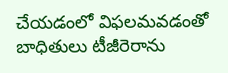చేయడంలో విఫలమవడంతో బాధితులు టీజీరెరాను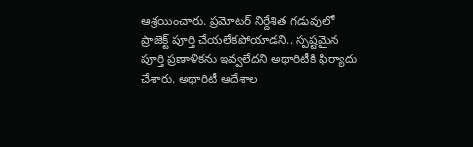ఆశ్రయించారు. ప్రమోటర్ నిర్దేశిత గడువులో ప్రాజెక్ట్ పూర్తి చేయలేకపోయాడని.. స్పష్టమైన పూర్తి ప్రణాళికను ఇవ్వలేదని అథారిటీకి ఫిర్యాదు చేశారు. అథారిటీ ఆదేశాల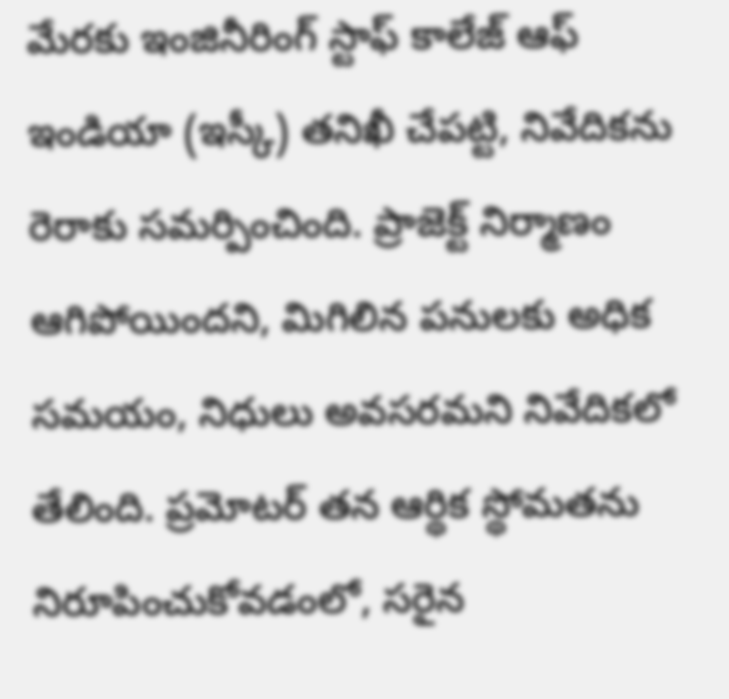మేరకు ఇంజినీరింగ్ స్టాఫ్ కాలేజ్ ఆఫ్ ఇండియా (ఇస్కీ) తనిఖీ చేపట్టి, నివేదికను రెరాకు సమర్పించింది. ప్రాజెక్ట్ నిర్మాణం ఆగిపోయిందని, మిగిలిన పనులకు అధిక సమయం, నిధులు అవసరమని నివేదికలో తేలింది. ప్రమోటర్ తన ఆర్థిక స్థోమతను నిరూపించుకోవడంలో, సరైన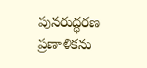పునరుద్ధరణ ప్రణాళికను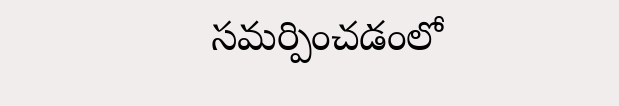సమర్పించడంలో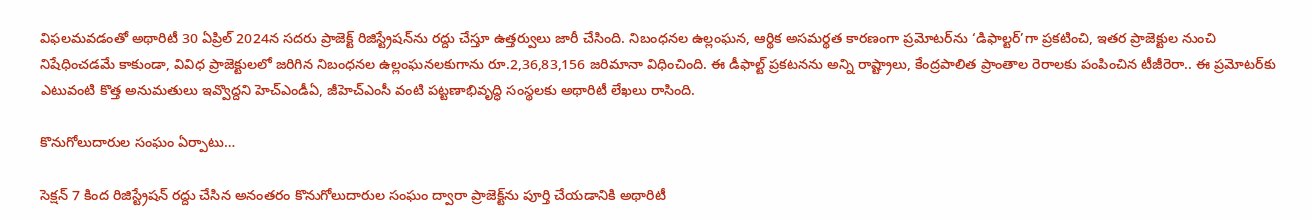విఫలమవడంతో అథారిటీ 30 ఏప్రిల్ 2024న సదరు ప్రాజెక్ట్ రిజిస్ట్రేషన్‌ను రద్దు చేస్తూ ఉత్తర్వులు జారీ చేసింది. నిబంధనల ఉల్లంఘన, ఆర్థిక అసమర్థత కారణంగా ప్రమోటర్‌ను ‘డిఫాల్టర్’గా ప్రకటించి, ఇతర ప్రాజెక్టుల నుంచి నిషేధించడమే కాకుండా, వివిధ ప్రాజెక్టులలో జరిగిన నిబంధనల ఉల్లంఘనలకుగాను రూ.2,36,83,156 జరిమానా విధించింది. ఈ డీఫాల్ట్ ప్రకటనను అన్ని రాష్ట్రాలు, కేంద్రపాలిత ప్రాంతాల రెరాలకు పంపించిన టీజీరెరా.. ఈ ప్రమోటర్‌కు ఎటువంటి కొత్త అనుమతులు ఇవ్వొద్దని హెచ్ఎండీఏ, జీహెచ్ఎంసీ వంటి పట్టణాభివృద్ధి సంస్థలకు అథారిటీ లేఖలు రాసింది.

కొనుగోలుదారుల సంఘం ఏర్పాటు…

సెక్షన్ 7 కింద రిజిస్ట్రేషన్ రద్దు చేసిన అనంతరం కొనుగోలుదారుల సంఘం ద్వారా ప్రాజెక్ట్‌ను పూర్తి చేయడానికి అథారిటీ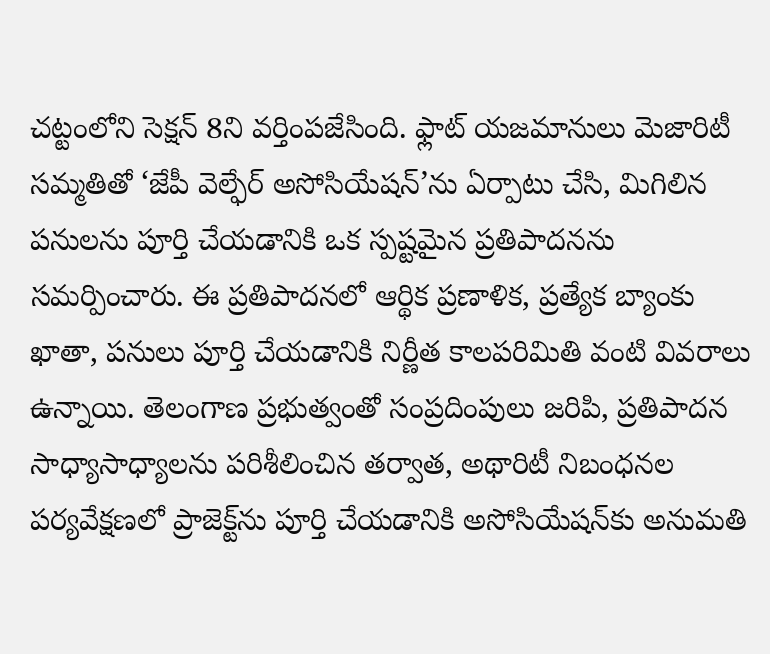చట్టంలోని సెక్షన్ 8ని వర్తింపజేసింది. ఫ్లాట్ యజమానులు మెజారిటీ సమ్మతితో ‘జేపీ వెల్ఫేర్ అసోసియేషన్’ను ఏర్పాటు చేసి, మిగిలిన పనులను పూర్తి చేయడానికి ఒక స్పష్టమైన ప్రతిపాదనను సమర్పించారు. ఈ ప్రతిపాదనలో ఆర్థిక ప్రణాళిక, ప్రత్యేక బ్యాంకు ఖాతా, పనులు పూర్తి చేయడానికి నిర్ణీత కాలపరిమితి వంటి వివరాలు ఉన్నాయి. తెలంగాణ ప్రభుత్వంతో సంప్రదింపులు జరిపి, ప్రతిపాదన సాధ్యాసాధ్యాలను పరిశీలించిన తర్వాత, అథారిటీ నిబంధనల పర్యవేక్షణలో ప్రాజెక్ట్‌ను పూర్తి చేయడానికి అసోసియేషన్‌కు అనుమతి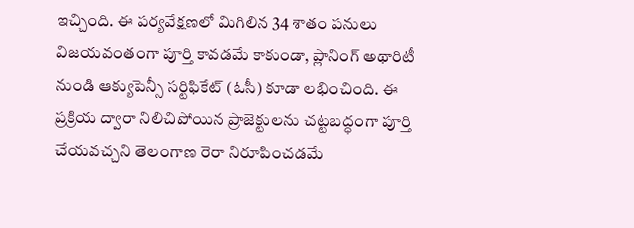ఇచ్చింది. ఈ పర్యవేక్షణలో మిగిలిన 34 శాతం పనులు విజయవంతంగా పూర్తి కావడమే కాకుండా, ప్లానింగ్ అథారిటీ నుండి ఆక్యుపెన్సీ సర్టిఫికేట్ (ఓసీ) కూడా లభించింది. ఈ ప్రక్రియ ద్వారా నిలిచిపోయిన ప్రాజెక్టులను చట్టబద్ధంగా పూర్తి చేయవచ్చని తెలంగాణ రెరా నిరూపించడమే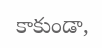కాకుండా,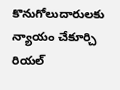కొనుగోలుదారులకు న్యాయం చేకూర్చి రియల్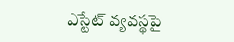ఎస్టేట్ వ్యవస్థపై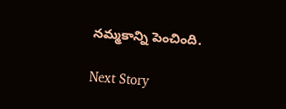నమ్మకాన్ని పెంచింది.

Next Story